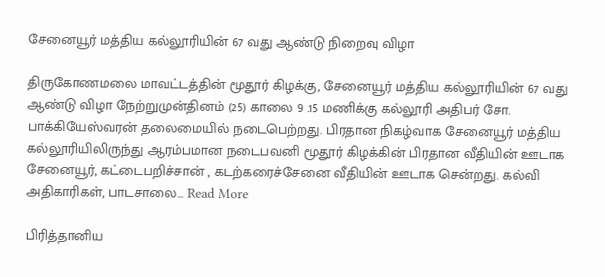சேனையூர் மத்திய கல்லூரியின் 67 வது ஆண்டு நிறைவு விழா

திருகோணமலை மாவட்டத்தின் மூதூர் கிழக்கு, சேனையூர் மத்திய கல்லூரியின் 67 வது ஆண்டு விழா நேற்றுமுன்தினம் (25) காலை 9 .15 மணிக்கு கல்லூரி அதிபர் சோ. பாக்கியேஸ்வரன் தலைமையில் நடைபெற்றது. பிரதான நிகழ்வாக சேனையூர் மத்திய கல்லூரியிலிருந்து ஆரம்பமான நடைபவனி மூதூர் கிழக்கின் பிரதான வீதியின் ஊடாக சேனையூர், கட்டைபறிச்சான் , கடற்கரைச்சேனை வீதியின் ஊடாக சென்றது. கல்வி அதிகாரிகள், பாடசாலை… Read More

பிரித்தானிய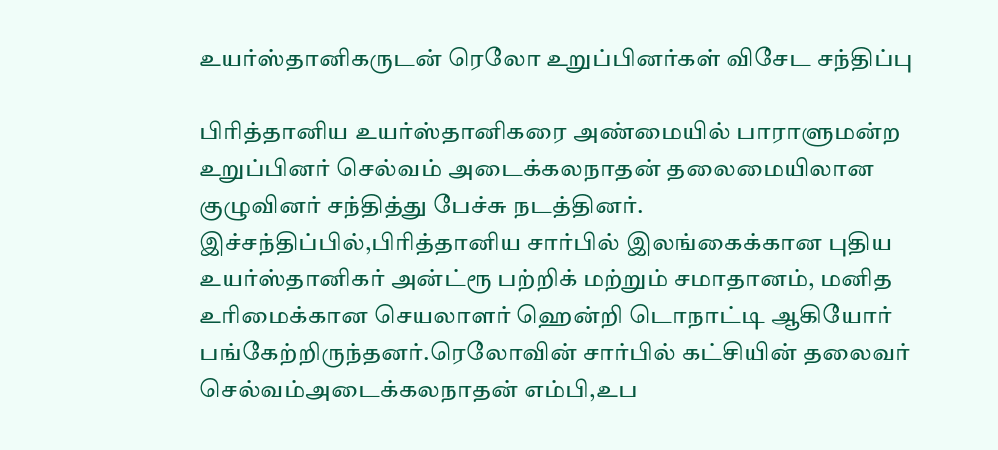உயர்ஸ்தானிகருடன் ரெலோ உறுப்பினர்கள் விசேட சந்திப்பு

பிரித்தானிய உயர்ஸ்தானிகரை அண்மையில் பாராளுமன்ற உறுப்பினர் செல்வம் அடைக்கலநாதன் தலைமையிலான குழுவினர் சந்தித்து பேச்சு நடத்தினர். இச்சந்திப்பில்,பிரித்தானிய சார்பில் இலங்கைக்கான புதிய உயர்ஸ்தானிகர் அன்ட்ரூ பற்றிக் மற்றும் சமாதானம், மனித உரிமைக்கான செயலாளர் ஹென்றி டொநாட்டி ஆகியோர் பங்கேற்றிருந்தனர்.ரெலோவின் சார்பில் கட்சியின் தலைவர் செல்வம்அடைக்கலநாதன் எம்பி,உப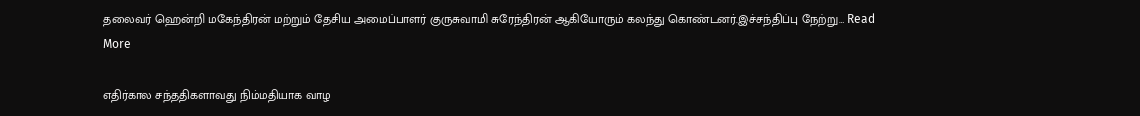தலைவர் ஹென்றி மகேந்திரன் மற்றும் தேசிய அமைப்பாளர் குருசுவாமி சுரேந்திரன் ஆகியோரும் கலந்து கொண்டனர்.இச்சந்திப்பு நேற்று… Read More

எதிர்கால சந்ததிகளாவது நிம்மதியாக வாழ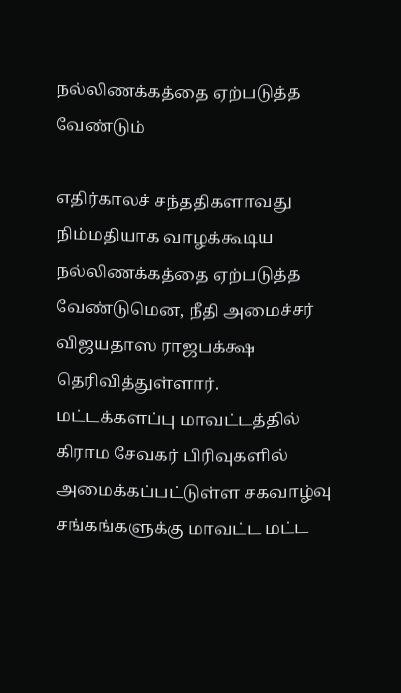நல்லிணக்கத்தை ஏற்படுத்த வேண்டும்

எதிர்காலச் சந்ததிகளாவது நிம்மதியாக வாழக்கூடிய நல்லிணக்கத்தை ஏற்படுத்த வேண்டுமென, நீதி அமைச்சர் விஜயதாஸ ராஜபக்க்ஷ தெரிவித்துள்ளார். மட்டக்களப்பு மாவட்டத்தில் கிராம சேவகர் பிரிவுகளில் அமைக்கப்பட்டுள்ள சகவாழ்வு சங்கங்களுக்கு மாவட்ட மட்ட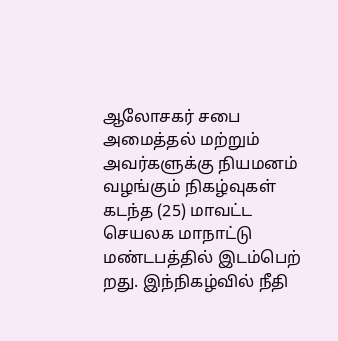ஆலோசகர் சபை அமைத்தல் மற்றும் அவர்களுக்கு நியமனம் வழங்கும் நிகழ்வுகள் கடந்த (25) மாவட்ட செயலக மாநாட்டு மண்டபத்தில் இடம்பெற் றது. இந்நிகழ்வில் நீதி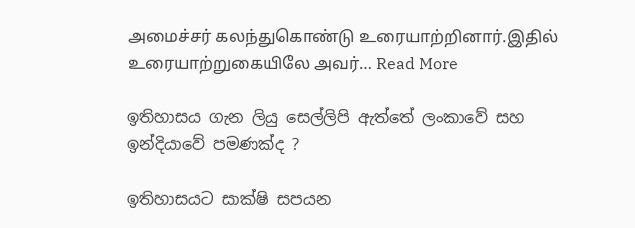அமைச்சர் கலந்துகொண்டு உரையாற்றினார்.இதில் உரையாற்றுகையிலே அவர்… Read More

ඉතිහාසය ගැන ලියු සෙල්ලිපි ඇත්තේ ලංකාවේ සහ ඉන්දියාවේ පමණක්ද ?

ඉතිහාසයට සාක්ෂි සපයන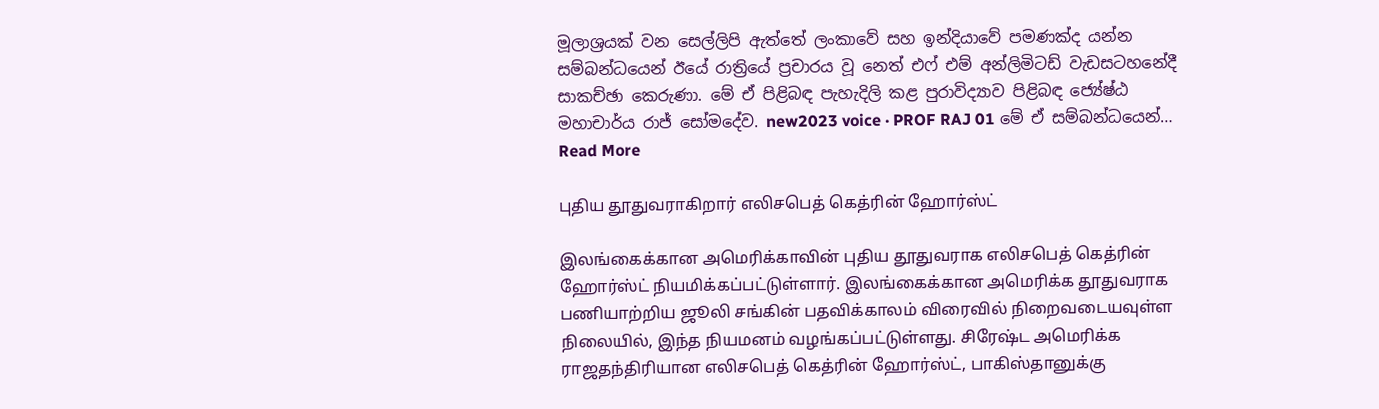මූලාශ්‍රයක් වන සෙල්ලිපි ඇත්තේ ලංකාවේ සහ ඉන්දියාවේ පමණක්ද යන්න සම්බන්ධයෙන් ඊයේ රාත්‍රියේ ප්‍රචාරය වූ නෙත් එෆ් එම් අන්ලිමිටඩ් වැඩසටහනේදී සාකච්ඡා කෙරුණා. මේ ඒ පිළිබඳ පැහැදිලි කළ පුරාවිද්‍යාව පිළිබඳ ජ්‍යේෂ්ඨ මහාචාර්ය රාජ් සෝමදේව. new2023 voice · PROF RAJ 01 මේ ඒ සම්බන්ධයෙන්… Read More

புதிய தூதுவராகிறார் எலிசபெத் கெத்ரின் ஹோர்ஸ்ட்

இலங்கைக்கான அமெரிக்காவின் புதிய தூதுவராக எலிசபெத் கெத்ரின் ஹோர்ஸ்ட் நியமிக்கப்பட்டுள்ளார். இலங்கைக்கான அமெரிக்க தூதுவராக பணியாற்றிய ஜூலி சங்கின் பதவிக்காலம் விரைவில் நிறைவடையவுள்ள நிலையில், இந்த நியமனம் வழங்கப்பட்டுள்ளது. சிரேஷ்ட அமெரிக்க ராஜதந்திரியான எலிசபெத் கெத்ரின் ஹோர்ஸ்ட், பாகிஸ்தானுக்கு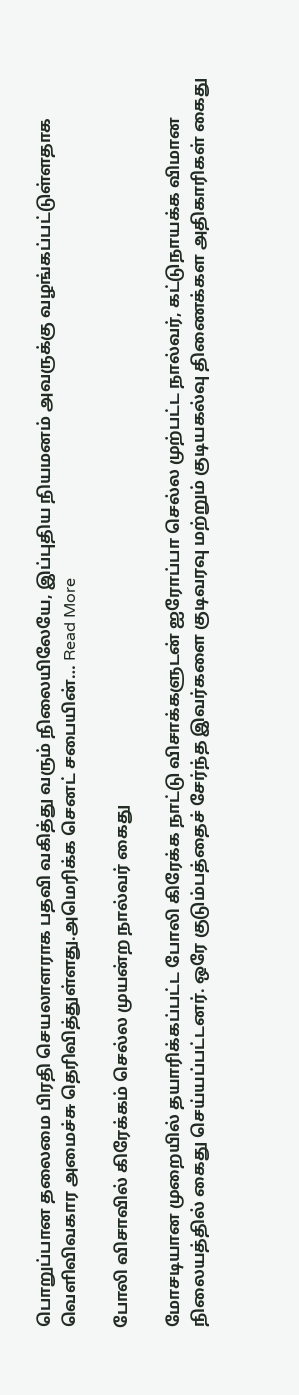பொறுப்பான தலைமை பிரதி செயலாளராக பதவி வகித்து வரும் நிலையிலேயே, இப்புதிய நியமனம் அவருக்கு வழங்கப்பட்டுள்ளதாக வெளிவிவகார அமைச்சு தெரிவித்துள்ளது.அமெரிக்க செனட் சபையின்… Read More

போலி விசாவில் கிரேக்கம் செல்ல முயன்ற நால்வர் கைது

மோசடியான முறையில் தயாரிக்கப்பட்ட போலி கிரேக்க நாட்டு விசாக்களுடன் ஐரோப்பா செல்ல முற்பட்ட நால்வர், கட்டுநாயக்க விமான நிலையத்தில் கைது செய்யப்பட்டனர். ஒரே குடும்பத்தைச் சேர்ந்த இவர்களை குடிவரவு மற்றும் குடியகல்வு திணைக்கள அதிகாரிகள் கைது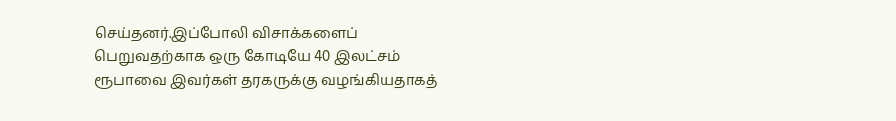செய்தனர்.இப்போலி விசாக்களைப் பெறுவதற்காக ஒரு கோடியே 40 இலட்சம் ரூபாவை இவர்கள் தரகருக்கு வழங்கியதாகத்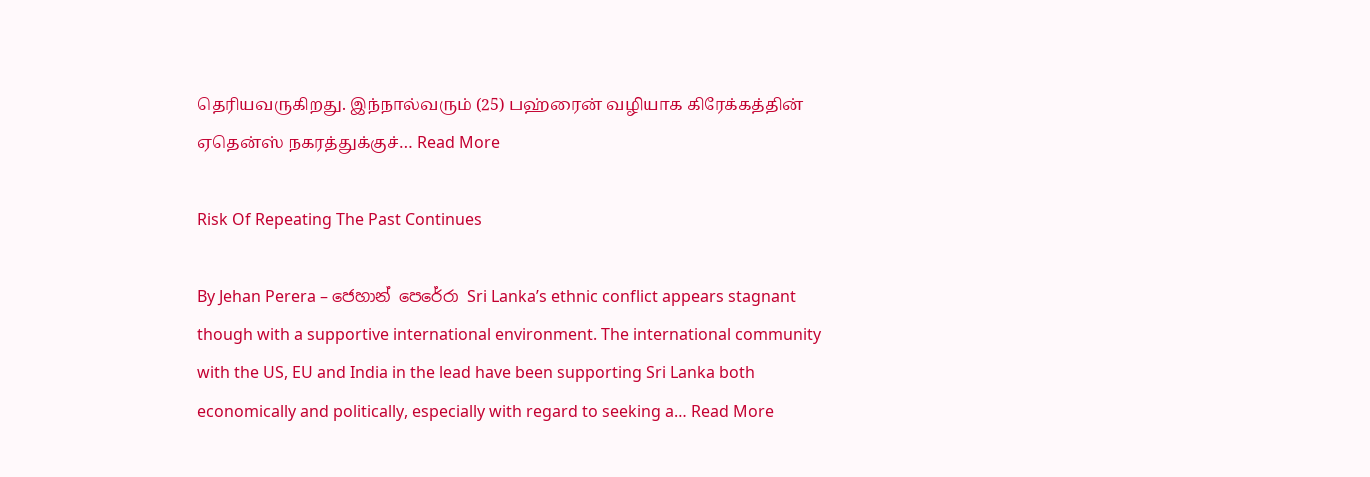தெரியவருகிறது. இந்நால்வரும் (25) பஹ்ரைன் வழியாக கிரேக்கத்தின் ஏதென்ஸ் நகரத்துக்குச்… Read More

Risk Of Repeating The Past Continues

By Jehan Perera – ජෙහාන් පෙරේරා Sri Lanka’s ethnic conflict appears stagnant though with a supportive international environment. The international community with the US, EU and India in the lead have been supporting Sri Lanka both economically and politically, especially with regard to seeking a… Read More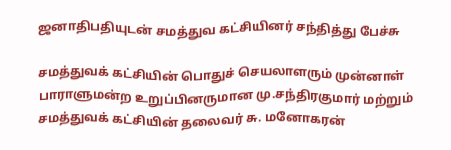ஜனாதிபதியுடன் சமத்துவ கட்சியினர் சந்தித்து பேச்சு

சமத்துவக் கட்சியின் பொதுச் செயலாளரும் முன்னாள் பாராளுமன்ற உறுப்பினருமான மு.சந்திரகுமார் மற்றும் சமத்துவக் கட்சியின் தலைவர் சு. மனோகரன்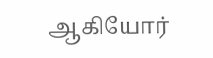ஆகியோர்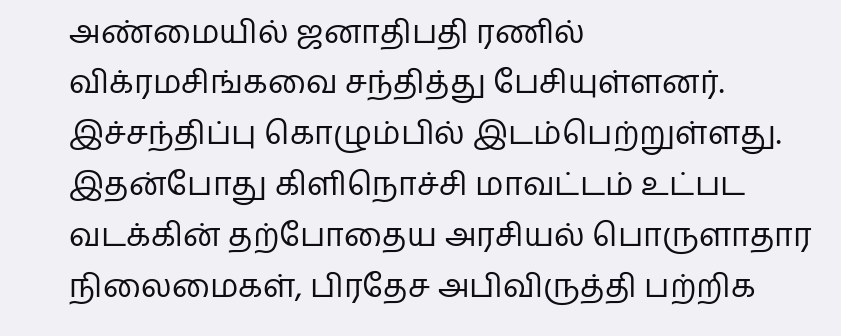அண்மையில் ஜனாதிபதி ரணில் விக்ரமசிங்கவை சந்தித்து பேசியுள்ளனர். இச்சந்திப்பு கொழும்பில் இடம்பெற்றுள்ளது. இதன்போது கிளிநொச்சி மாவட்டம் உட்பட வடக்கின் தற்போதைய அரசியல் பொருளாதார நிலைமைகள், பிரதேச அபிவிருத்தி பற்றிக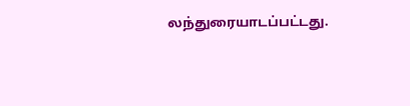லந்துரையாடப்பட்டது.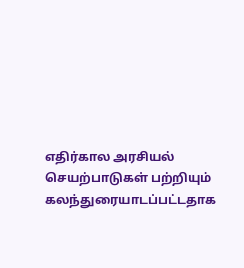எதிர்கால அரசியல் செயற்பாடுகள் பற்றியும் கலந்துரையாடப்பட்டதாக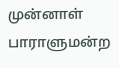முன்னாள் பாராளுமன்ற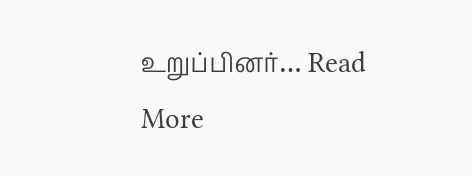உறுப்பினர்… Read More